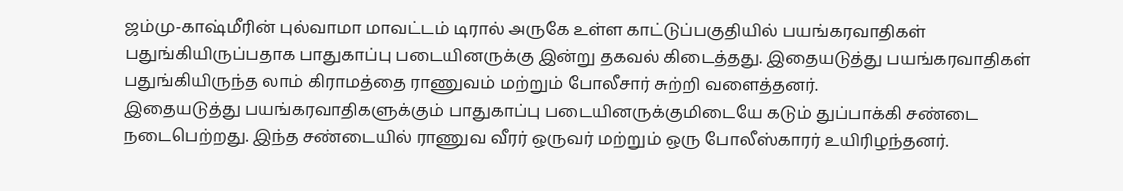ஜம்மு-காஷ்மீரின் புல்வாமா மாவட்டம் டிரால் அருகே உள்ள காட்டுப்பகுதியில் பயங்கரவாதிகள் பதுங்கியிருப்பதாக பாதுகாப்பு படையினருக்கு இன்று தகவல் கிடைத்தது. இதையடுத்து பயங்கரவாதிகள் பதுங்கியிருந்த லாம் கிராமத்தை ராணுவம் மற்றும் போலீசார் சுற்றி வளைத்தனர்.
இதையடுத்து பயங்கரவாதிகளுக்கும் பாதுகாப்பு படையினருக்குமிடையே கடும் துப்பாக்கி சண்டை நடைபெற்றது. இந்த சண்டையில் ராணுவ வீரர் ஒருவர் மற்றும் ஒரு போலீஸ்காரர் உயிரிழந்தனர்.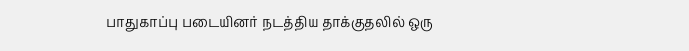பாதுகாப்பு படையினர் நடத்திய தாக்குதலில் ஒரு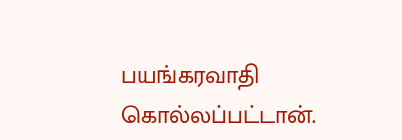பயங்கரவாதி கொல்லப்பட்டான்.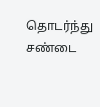தொடர்ந்து சண்டை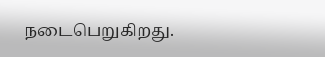நடைபெறுகிறது.